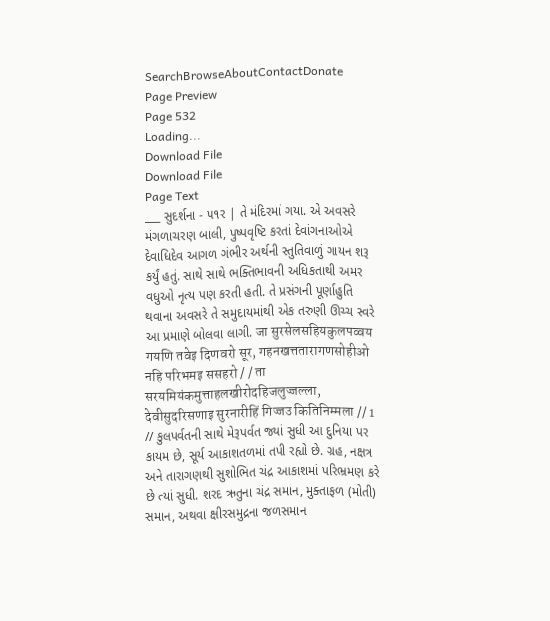SearchBrowseAboutContactDonate
Page Preview
Page 532
Loading...
Download File
Download File
Page Text
___ સુદર્શના - ૫૧ર | તે મંદિરમાં ગયા. એ અવસરે મંગળાચરણ બાલી, પુષ્પવૃષ્ટિ કરતાં દેવાંગનાઓએ દેવાધિદેવ આગળ ગંભીર અર્થની સ્તુતિવાળું ગાયન શરૂ કર્યું હતું. સાથે સાથે ભક્તિભાવની અધિકતાથી અમર વધુઓ નૃત્ય પણ કરતી હતી. તે પ્રસંગની પૂર્ણાહુતિ થવાના અવસરે તે સમુદાયમાંથી એક તરુણી ઊચ્ચ સ્વરે આ પ્રમાણે બોલવા લાગી. जा सुरसेलसहियकुलपव्वय गयणि तवेइ दिणवरो सूर, गहनखत्ततारागणसोहीओ नहि परिभमइ ससहरो / / ता सरयमियंकमुत्ताहलखीरोदहिजलुज्जल्ला, देवीसुदरिसणाइ सुरनारीहिं गिज्जउ कितिनिम्मला // 1 // કુલપર્વતની સાથે મેરૂપર્વત જ્યાં સુધી આ દુનિયા પર કાયમ છે, સૂર્ય આકાશતળમાં તપી રહ્યો છે. ગ્રહ, નક્ષત્ર અને તારાગણથી સુશોભિત ચંદ્ર આકાશમાં પરિભ્રમણ કરે છે ત્યાં સુધી. શરદ ઋતુના ચંદ્ર સમાન, મુક્તાફળ (મોતી) સમાન, અથવા ક્ષીરસમુદ્રના જળસમાન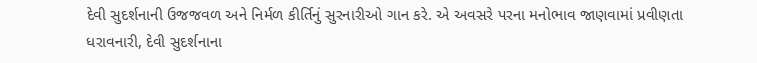દેવી સુદર્શનાની ઉજજવળ અને નિર્મળ કીર્તિનું સુરનારીઓ ગાન કરે. એ અવસરે પરના મનોભાવ જાણવામાં પ્રવીણતા ધરાવનારી, દેવી સુદર્શનાના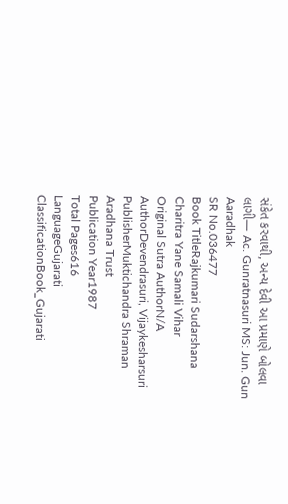સંકેત કરવાથી, અન્ય દેવી આ પ્રમાણે બોલવા લાગી— Ac. Gunratnasuri MS: Jun. Gun Aaradhak
SR No.036477
Book TitleRajkumari Sudarshana Charitra Yane Samali Vihar
Original Sutra AuthorN/A
AuthorDevendrasuri, Vijaykesharsuri
PublisherMuktichandra Shraman Aradhana Trust
Publication Year1987
Total Pages616
LanguageGujarati
ClassificationBook_Gujarati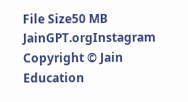File Size50 MB
JainGPT.orgInstagram
Copyright © Jain Education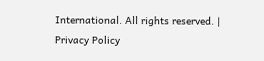International. All rights reserved. | Privacy Policy